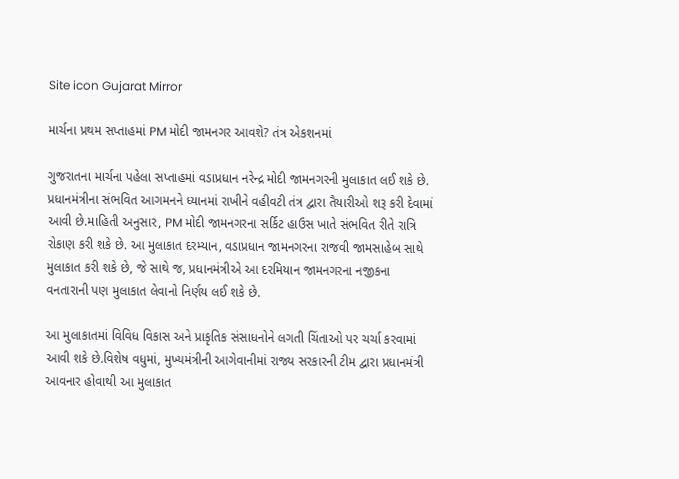Site icon Gujarat Mirror

માર્ચના પ્રથમ સપ્તાહમાં PM મોદી જામનગર આવશે? તંત્ર એકશનમાં

ગુજરાતના માર્ચના પહેલા સપ્તાહમાં વડાપ્રધાન નરેન્દ્ર મોદી જામનગરની મુલાકાત લઈ શકે છે. પ્રધાનમંત્રીના સંભવિત આગમનને ધ્યાનમાં રાખીને વહીવટી તંત્ર દ્વારા તૈયારીઓ શરૂ કરી દેવામાં આવી છે.માહિતી અનુસાર, PM મોદી જામનગરના સર્કિટ હાઉસ ખાતે સંભવિત રીતે રાત્રિ રોકાણ કરી શકે છે. આ મુલાકાત દરમ્યાન, વડાપ્રધાન જામનગરના રાજવી જામસાહેબ સાથે મુલાકાત કરી શકે છે, જે સાથે જ, પ્રધાનમંત્રીએ આ દરમિયાન જામનગરના નજીકના વનતારાની પણ મુલાકાત લેવાનો નિર્ણય લઈ શકે છે.

આ મુલાકાતમાં વિવિધ વિકાસ અને પ્રાકૃતિક સંસાધનોને લગતી ચિંતાઓ પર ચર્ચા કરવામાં આવી શકે છે.વિશેષ વધુમાં, મુખ્યમંત્રીની આગેવાનીમાં રાજ્ય સરકારની ટીમ દ્વારા પ્રધાનમંત્રી આવનાર હોવાથી આ મુલાકાત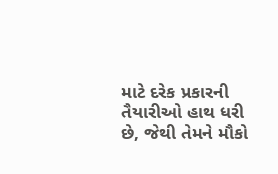માટે દરેક પ્રકારની તૈયારીઓ હાથ ધરી છે, જેથી તેમને મૌકો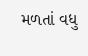મળતાં વધુ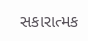સકારાત્મક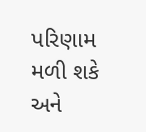પરિણામ મળી શકે અને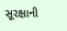સૂરક્ષાની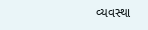વ્યવસ્થા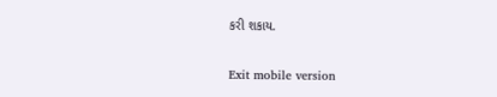કરી શકાય.

Exit mobile version